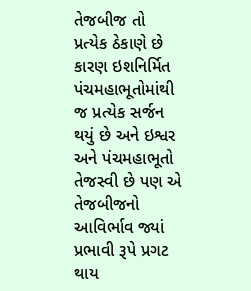તેજબીજ તો પ્રત્યેક ઠેકાણે છે કારણ ઇશનિર્મિત પંચમહાભૂતોમાંથી જ પ્રત્યેક સર્જન થયું છે અને ઇશ્વર અને પંચમહાભૂતો તેજસ્વી છે પણ એ તેજબીજનો આવિર્ભાવ જ્યાં પ્રભાવી રૂપે પ્રગટ થાય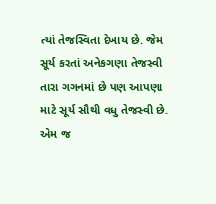ત્યાં તેજસ્વિતા દેખાય છે. જેમ સૂર્ય કરતાં અનેકગણા તેજસ્વી તારા ગગનમાં છે પણ આપણા માટે સૂર્ય સૌથી વધુ તેજસ્વી છે. એમ જ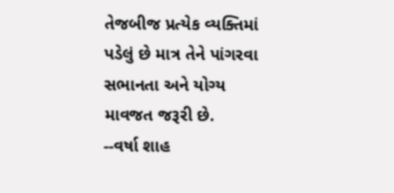તેજબીજ પ્રત્યેક વ્યક્તિમાં પડેલું છે માત્ર તેને પાંગરવા સભાનતા અને યોગ્ય માવજત જરૂરી છે.
--વર્ષા શાહ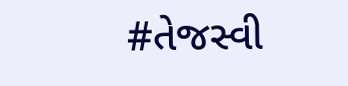#તેજસ્વી